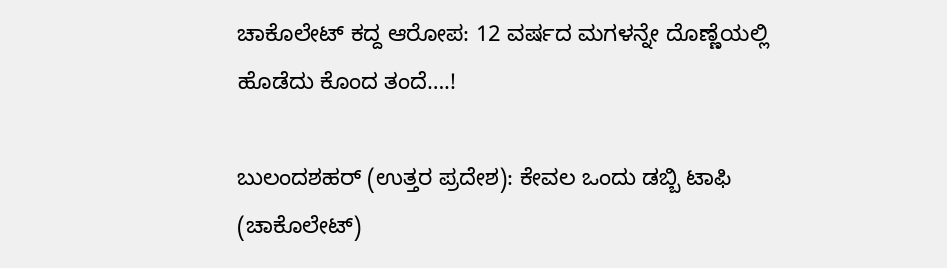ಚಾಕೊಲೇಟ್ ಕದ್ದ ಆರೋಪ: 12 ವರ್ಷದ ಮಗಳನ್ನೇ ದೊಣ್ಣೆಯಲ್ಲಿ ಹೊಡೆದು ಕೊಂದ ತಂದೆ….!

ಬುಲಂದಶಹರ್ (ಉತ್ತರ ಪ್ರದೇಶ): ಕೇವಲ ಒಂದು ಡಬ್ಬಿ ಟಾಫಿ (ಚಾಕೊಲೇಟ್)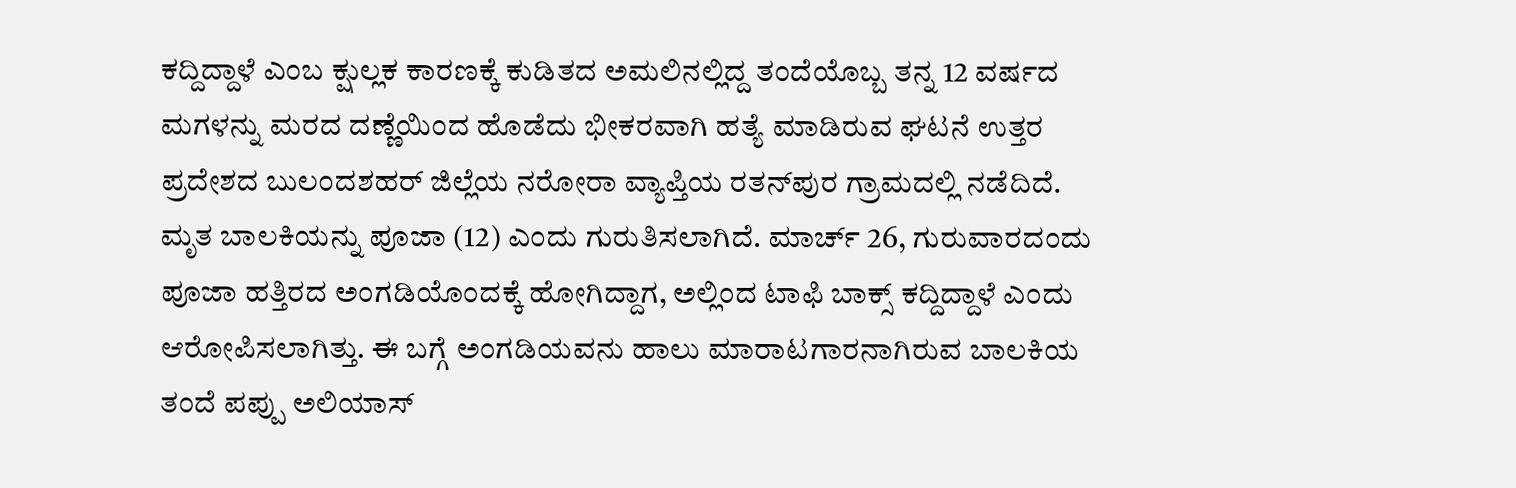ಕದ್ದಿದ್ದಾಳೆ ಎಂಬ ಕ್ಷುಲ್ಲಕ ಕಾರಣಕ್ಕೆ ಕುಡಿತದ ಅಮಲಿನಲ್ಲಿದ್ದ ತಂದೆಯೊಬ್ಬ ತನ್ನ 12 ವರ್ಷದ ಮಗಳನ್ನು ಮರದ ದಣ್ಣೆಯಿಂದ ಹೊಡೆದು ಭೀಕರವಾಗಿ ಹತ್ಯೆ ಮಾಡಿರುವ ಘಟನೆ ಉತ್ತರ ಪ್ರದೇಶದ ಬುಲಂದಶಹರ್ ಜಿಲ್ಲೆಯ ನರೋರಾ ವ್ಯಾಪ್ತಿಯ ರತನ್‌ಪುರ ಗ್ರಾಮದಲ್ಲಿ ನಡೆದಿದೆ.
ಮೃತ ಬಾಲಕಿಯನ್ನು ಪೂಜಾ (12) ಎಂದು ಗುರುತಿಸಲಾಗಿದೆ. ಮಾರ್ಚ್ 26, ಗುರುವಾರದಂದು ಪೂಜಾ ಹತ್ತಿರದ ಅಂಗಡಿಯೊಂದಕ್ಕೆ ಹೋಗಿದ್ದಾಗ, ಅಲ್ಲಿಂದ ಟಾಫಿ ಬಾಕ್ಸ್ ಕದ್ದಿದ್ದಾಳೆ ಎಂದು ಆರೋಪಿಸಲಾಗಿತ್ತು. ಈ ಬಗ್ಗೆ ಅಂಗಡಿಯವನು ಹಾಲು ಮಾರಾಟಗಾರನಾಗಿರುವ ಬಾಲಕಿಯ ತಂದೆ ಪಪ್ಪು ಅಲಿಯಾಸ್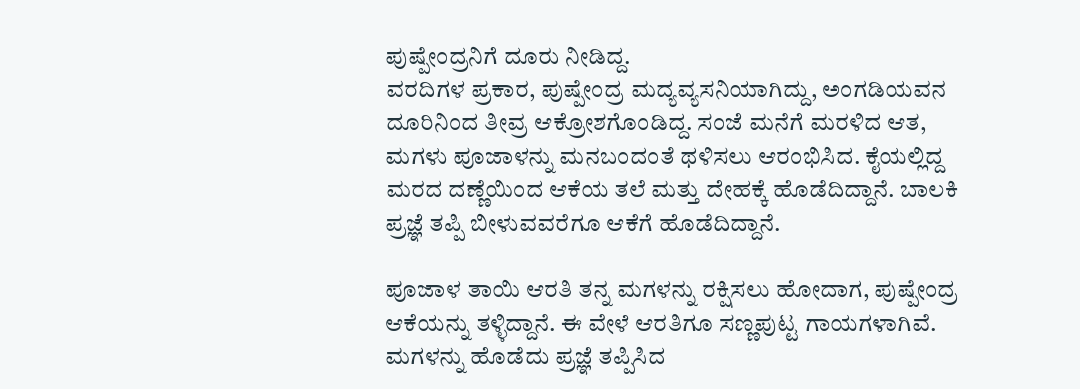ಪುಷ್ಪೇಂದ್ರನಿಗೆ ದೂರು ನೀಡಿದ್ದ.
ವರದಿಗಳ ಪ್ರಕಾರ, ಪುಷ್ಪೇಂದ್ರ ಮದ್ಯವ್ಯಸನಿಯಾಗಿದ್ದು, ಅಂಗಡಿಯವನ ದೂರಿನಿಂದ ತೀವ್ರ ಆಕ್ರೋಶಗೊಂಡಿದ್ದ. ಸಂಜೆ ಮನೆಗೆ ಮರಳಿದ ಆತ, ಮಗಳು ಪೂಜಾಳನ್ನು ಮನಬಂದಂತೆ ಥಳಿಸಲು ಆರಂಭಿಸಿದ. ಕೈಯಲ್ಲಿದ್ದ ಮರದ ದಣ್ಣೆಯಿಂದ ಆಕೆಯ ತಲೆ ಮತ್ತು ದೇಹಕ್ಕೆ ಹೊಡೆದಿದ್ದಾನೆ. ಬಾಲಕಿ ಪ್ರಜ್ಞೆ ತಪ್ಪಿ ಬೀಳುವವರೆಗೂ ಆಕೆಗೆ ಹೊಡೆದಿದ್ದಾನೆ.

ಪೂಜಾಳ ತಾಯಿ ಆರತಿ ತನ್ನ ಮಗಳನ್ನು ರಕ್ಷಿಸಲು ಹೋದಾಗ, ಪುಷ್ಪೇಂದ್ರ ಆಕೆಯನ್ನು ತಳ್ಳಿದ್ದಾನೆ. ಈ ವೇಳೆ ಆರತಿಗೂ ಸಣ್ಣಪುಟ್ಟ ಗಾಯಗಳಾಗಿವೆ.
ಮಗಳನ್ನು ಹೊಡೆದು ಪ್ರಜ್ಞೆ ತಪ್ಪಿಸಿದ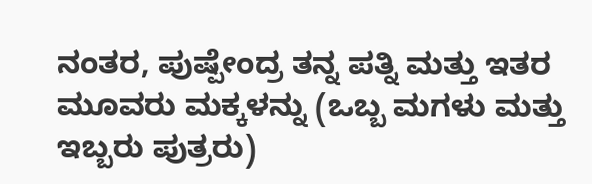ನಂತರ, ಪುಷ್ಪೇಂದ್ರ ತನ್ನ ಪತ್ನಿ ಮತ್ತು ಇತರ ಮೂವರು ಮಕ್ಕಳನ್ನು (ಒಬ್ಬ ಮಗಳು ಮತ್ತು ಇಬ್ಬರು ಪುತ್ರರು)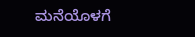ಮನೆಯೊಳಗೆ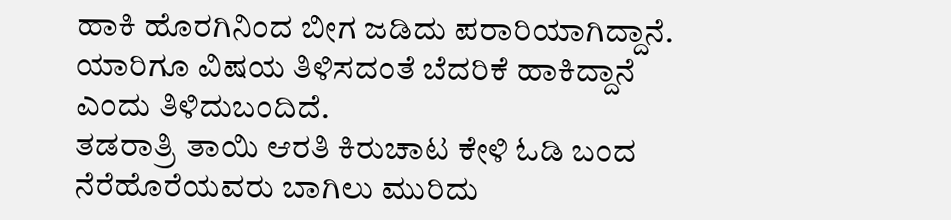ಹಾಕಿ ಹೊರಗಿನಿಂದ ಬೀಗ ಜಡಿದು ಪರಾರಿಯಾಗಿದ್ದಾನೆ. ಯಾರಿಗೂ ವಿಷಯ ತಿಳಿಸದಂತೆ ಬೆದರಿಕೆ ಹಾಕಿದ್ದಾನೆ ಎಂದು ತಿಳಿದುಬಂದಿದೆ.
ತಡರಾತ್ರಿ ತಾಯಿ ಆರತಿ ಕಿರುಚಾಟ ಕೇಳಿ ಓಡಿ ಬಂದ ನೆರೆಹೊರೆಯವರು ಬಾಗಿಲು ಮುರಿದು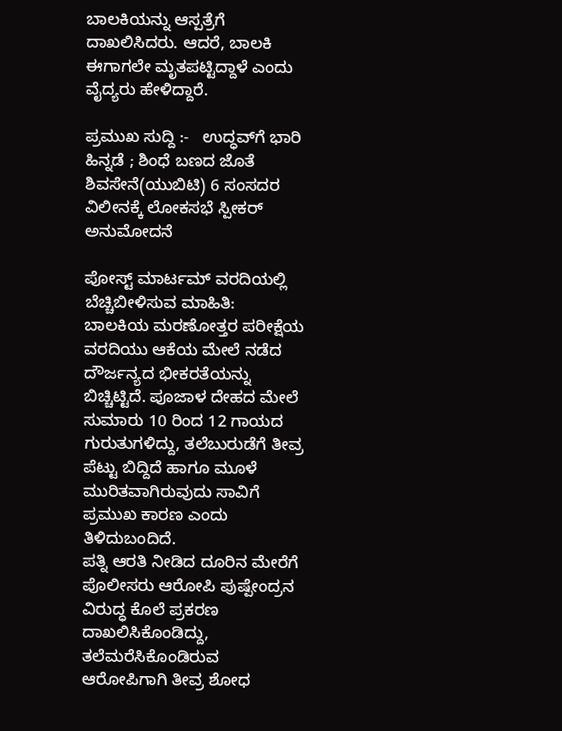ಬಾಲಕಿಯನ್ನು ಆಸ್ಪತ್ರೆಗೆ ದಾಖಲಿಸಿದರು. ಆದರೆ, ಬಾಲಕಿ ಈಗಾಗಲೇ ಮೃತಪಟ್ಟಿದ್ದಾಳೆ ಎಂದು ವೈದ್ಯರು ಹೇಳಿದ್ದಾರೆ.

ಪ್ರಮುಖ ಸುದ್ದಿ :-   ಉದ್ಧವ್‌ಗೆ ಭಾರಿ ಹಿನ್ನಡೆ ; ಶಿಂಧೆ ಬಣದ ಜೊತೆ ಶಿವಸೇನೆ(ಯುಬಿಟಿ) 6 ಸಂಸದರ ವಿಲೀನಕ್ಕೆ ಲೋಕಸಭೆ ಸ್ಪೀಕರ್ ಅನುಮೋದನೆ

ಪೋಸ್ಟ್ ಮಾರ್ಟಮ್ ವರದಿಯಲ್ಲಿ ಬೆಚ್ಚಿಬೀಳಿಸುವ ಮಾಹಿತಿ:
ಬಾಲಕಿಯ ಮರಣೋತ್ತರ ಪರೀಕ್ಷೆಯ ವರದಿಯು ಆಕೆಯ ಮೇಲೆ ನಡೆದ ದೌರ್ಜನ್ಯದ ಭೀಕರತೆಯನ್ನು ಬಿಚ್ಚಿಟ್ಟಿದೆ. ಪೂಜಾಳ ದೇಹದ ಮೇಲೆ ಸುಮಾರು 10 ರಿಂದ 12 ಗಾಯದ ಗುರುತುಗಳಿದ್ದು, ತಲೆಬುರುಡೆಗೆ ತೀವ್ರ ಪೆಟ್ಟು ಬಿದ್ದಿದೆ ಹಾಗೂ ಮೂಳೆ ಮುರಿತವಾಗಿರುವುದು ಸಾವಿಗೆ ಪ್ರಮುಖ ಕಾರಣ ಎಂದು ತಿಳಿದುಬಂದಿದೆ.
ಪತ್ನಿ ಆರತಿ ನೀಡಿದ ದೂರಿನ ಮೇರೆಗೆ ಪೊಲೀಸರು ಆರೋಪಿ ಪುಷ್ಪೇಂದ್ರನ ವಿರುದ್ಧ ಕೊಲೆ ಪ್ರಕರಣ ದಾಖಲಿಸಿಕೊಂಡಿದ್ದು, ತಲೆಮರೆಸಿಕೊಂಡಿರುವ ಆರೋಪಿಗಾಗಿ ತೀವ್ರ ಶೋಧ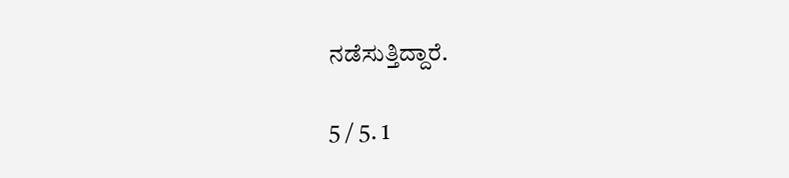ನಡೆಸುತ್ತಿದ್ದಾರೆ.

5 / 5. 1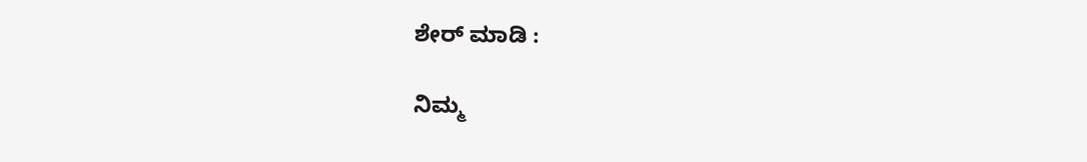ಶೇರ್ ಮಾಡಿ :

ನಿಮ್ಮ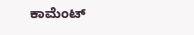ಕಾಮೆಂಟ್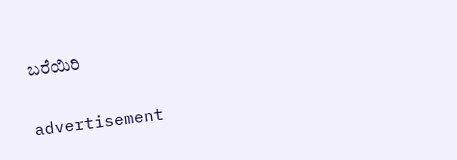ಬರೆಯಿರಿ

advertisement